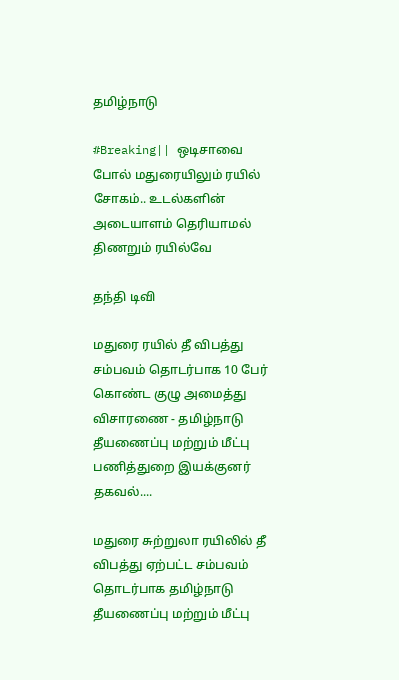தமிழ்நாடு

#Breaking|| ஒடிசாவை போல் மதுரையிலும் ரயில் சோகம்.. உடல்களின் அடையாளம் தெரியாமல் திணறும் ரயில்வே

தந்தி டிவி

மதுரை ரயில் தீ விபத்து சம்பவம் தொடர்பாக 10 பேர் கொண்ட குழு அமைத்து விசாரணை - தமிழ்நாடு தீயணைப்பு மற்றும் மீட்பு பணித்துறை இயக்குனர் தகவல்....

மதுரை சுற்றுலா ரயிலில் தீ விபத்து ஏற்பட்ட சம்பவம் தொடர்பாக தமிழ்நாடு தீயணைப்பு மற்றும் மீட்பு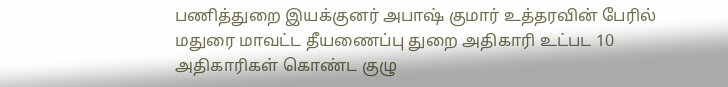பணித்துறை இயக்குனர் அபாஷ் குமார் உத்தரவின் பேரில் மதுரை மாவட்ட தீயணைப்பு துறை அதிகாரி உட்பட 10 அதிகாரிகள் கொண்ட குழு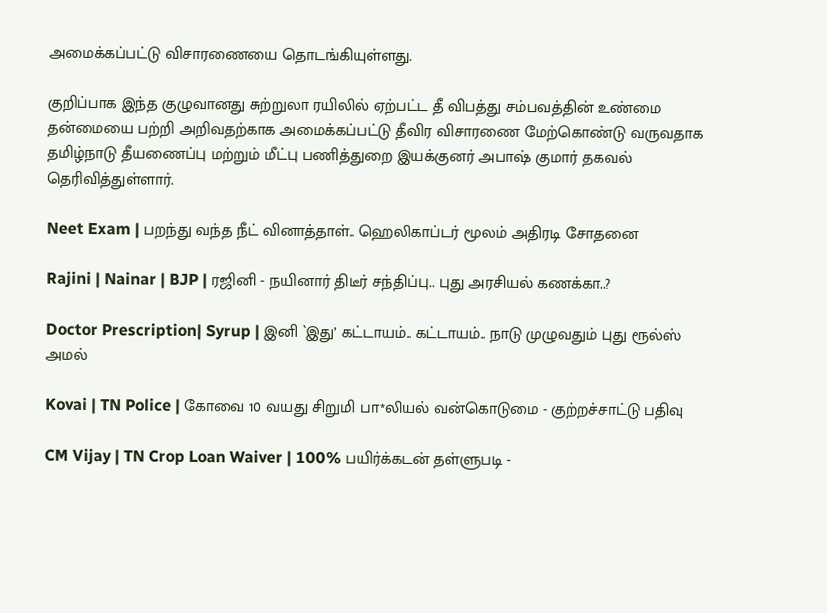அமைக்கப்பட்டு விசாரணையை தொடங்கியுள்ளது.

குறிப்பாக இந்த குழுவானது சுற்றுலா ரயிலில் ஏற்பட்ட தீ விபத்து சம்பவத்தின் உண்மை தன்மையை பற்றி அறிவதற்காக அமைக்கப்பட்டு தீவிர விசாரணை மேற்கொண்டு வருவதாக தமிழ்நாடு தீயணைப்பு மற்றும் மீட்பு பணித்துறை இயக்குனர் அபாஷ் குமார் தகவல் தெரிவித்துள்ளார்.

Neet Exam | பறந்து வந்த நீட் வினாத்தாள்.. ஹெலிகாப்டர் மூலம் அதிரடி சோதனை

Rajini | Nainar | BJP | ரஜினி - நயினார் திடீர் சந்திப்பு.. புது அரசியல் கணக்கா..?

Doctor Prescription| Syrup | இனி `இது’ கட்டாயம்.. கட்டாயம்.. நாடு முழுவதும் புது ரூல்ஸ் அமல்

Kovai | TN Police | கோவை 10 வயது சிறுமி பா*லியல் வன்கொடுமை - குற்றச்சாட்டு பதிவு

CM Vijay | TN Crop Loan Waiver | 100% பயிர்க்கடன் தள்ளுபடி -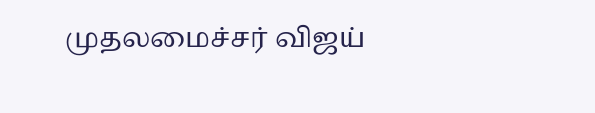முதலமைச்சர் விஜய்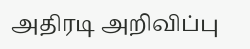அதிரடி அறிவிப்பு